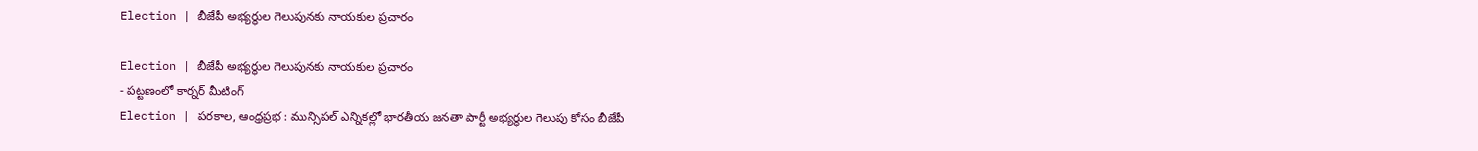Election | బీజేపీ అభ్యర్థుల గెలుపునకు నాయకుల ప్రచారం

Election | బీజేపీ అభ్యర్థుల గెలుపునకు నాయకుల ప్రచారం
- పట్టణంలో కార్నర్ మీటింగ్
Election | పరకాల, ఆంధ్రప్రభ : మున్సిపల్ ఎన్నికల్లో భారతీయ జనతా పార్టీ అభ్యర్థుల గెలుపు కోసం బీజేపీ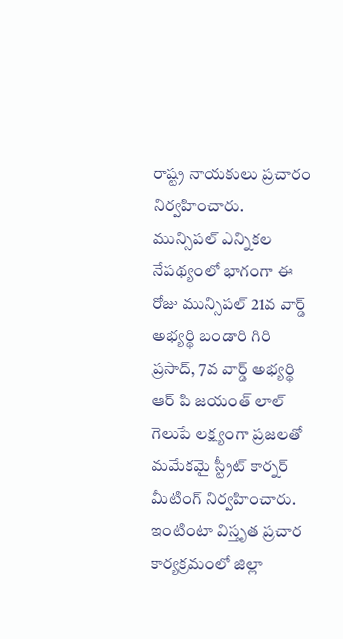రాష్ట్ర నాయకులు ప్రచారం నిర్వహించారు. మున్సిపల్ ఎన్నికల నేపథ్యంలో భాగంగా ఈ రోజు మున్సిపల్ 21వ వార్డ్ అభ్యర్థి బండారి గిరి ప్రసాద్, 7వ వార్డ్ అభ్యర్థి ఆర్ పి జయంత్ లాల్ గెలుపే లక్ష్యంగా ప్రజలతో మమేకమై స్ట్రీట్ కార్నర్ మీటింగ్ నిర్వహించారు.
ఇంటింటా విస్తృత ప్రచార కార్యక్రమంలో జిల్లా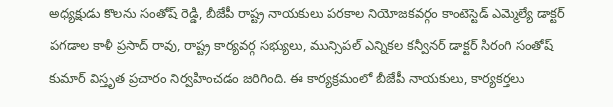అధ్యక్షుడు కొలను సంతోష్ రెడ్డి, బీజేపీ రాష్ట్ర నాయకులు పరకాల నియోజకవర్గం కాంటెస్టెడ్ ఎమ్మెల్యే డాక్టర్ పగడాల కాళీ ప్రసాద్ రావు, రాష్ట్ర కార్యవర్గ సభ్యులు, మున్సిపల్ ఎన్నికల కన్వీనర్ డాక్టర్ సిరంగి సంతోష్ కుమార్ విస్తృత ప్రచారం నిర్వహించడం జరిగింది. ఈ కార్యక్రమంలో బీజేపీ నాయకులు, కార్యకర్తలు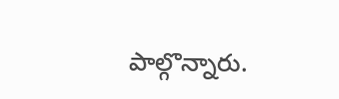పాల్గొన్నారు.